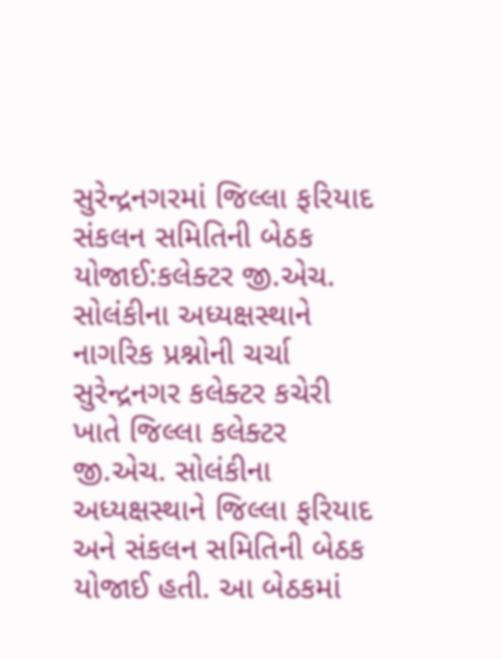સુરેન્દ્રનગરમાં જિલ્લા ફરિયાદ સંકલન સમિતિની બેઠક યોજાઈ:કલેક્ટર જી.એચ. સોલંકીના અધ્યક્ષસ્થાને નાગરિક પ્રશ્નોની ચર્ચા
સુરેન્દ્રનગર કલેક્ટર કચેરી ખાતે જિલ્લા કલેક્ટર જી.એચ. સોલંકીના અધ્યક્ષસ્થાને જિલ્લા ફરિયાદ અને સંકલન સમિતિની બેઠક યોજાઈ હતી. આ બેઠકમાં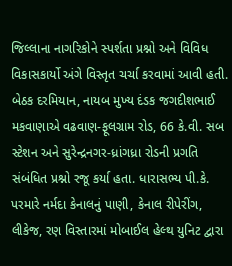જિલ્લાના નાગરિકોને સ્પર્શતા પ્રશ્નો અને વિવિધ વિકાસકાર્યો અંગે વિસ્તૃત ચર્ચા કરવામાં આવી હતી. બેઠક દરમિયાન, નાયબ મુખ્ય દંડક જગદીશભાઈ મકવાણાએ વઢવાણ-ફૂલગ્રામ રોડ, 66 કે.વી. સબ સ્ટેશન અને સુરેન્દ્રનગર-ધ્રાંગધ્રા રોડની પ્રગતિ સંબંધિત પ્રશ્નો રજૂ કર્યા હતા. ધારાસભ્ય પી.કે. પરમારે નર્મદા કેનાલનું પાણી, કેનાલ રીપેરીંગ, લીકેજ, રણ વિસ્તારમાં મોબાઈલ હેલ્થ યુનિટ દ્વારા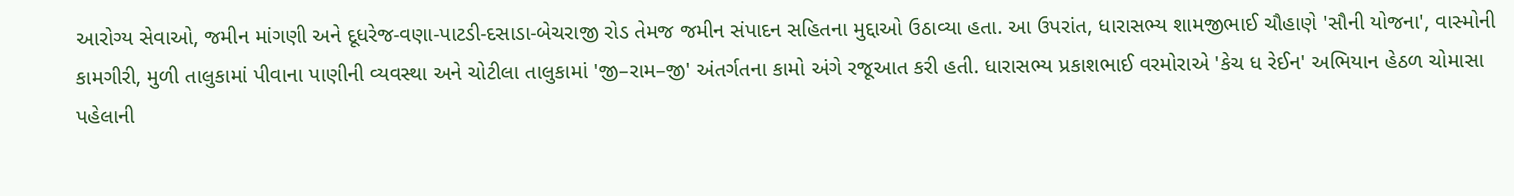આરોગ્ય સેવાઓ, જમીન માંગણી અને દૂધરેજ-વણા-પાટડી-દસાડા-બેચરાજી રોડ તેમજ જમીન સંપાદન સહિતના મુદ્દાઓ ઉઠાવ્યા હતા. આ ઉપરાંત, ધારાસભ્ય શામજીભાઈ ચૌહાણે 'સૌની યોજના', વાસ્મોની કામગીરી, મુળી તાલુકામાં પીવાના પાણીની વ્યવસ્થા અને ચોટીલા તાલુકામાં 'જી–રામ–જી' અંતર્ગતના કામો અંગે રજૂઆત કરી હતી. ધારાસભ્ય પ્રકાશભાઈ વરમોરાએ 'કેચ ધ રેઈન' અભિયાન હેઠળ ચોમાસા પહેલાની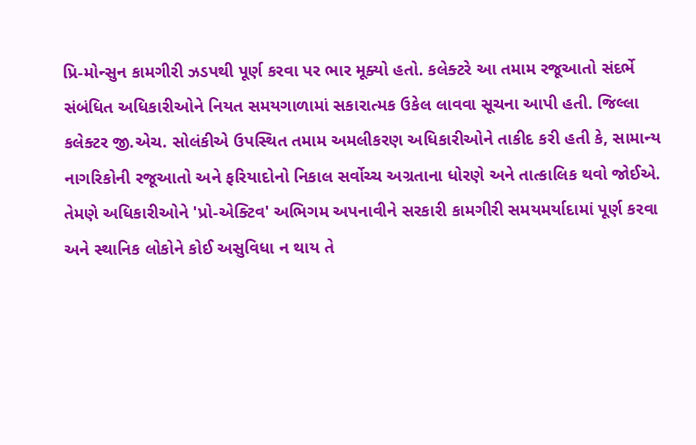પ્રિ-મોન્સુન કામગીરી ઝડપથી પૂર્ણ કરવા પર ભાર મૂક્યો હતો. કલેક્ટરે આ તમામ રજૂઆતો સંદર્ભે સંબંધિત અધિકારીઓને નિયત સમયગાળામાં સકારાત્મક ઉકેલ લાવવા સૂચના આપી હતી. જિલ્લા કલેક્ટર જી.એચ. સોલંકીએ ઉપસ્થિત તમામ અમલીકરણ અધિકારીઓને તાકીદ કરી હતી કે, સામાન્ય નાગરિકોની રજૂઆતો અને ફરિયાદોનો નિકાલ સર્વોચ્ચ અગ્રતાના ધોરણે અને તાત્કાલિક થવો જોઈએ. તેમણે અધિકારીઓને 'પ્રો-એક્ટિવ' અભિગમ અપનાવીને સરકારી કામગીરી સમયમર્યાદામાં પૂર્ણ કરવા અને સ્થાનિક લોકોને કોઈ અસુવિધા ન થાય તે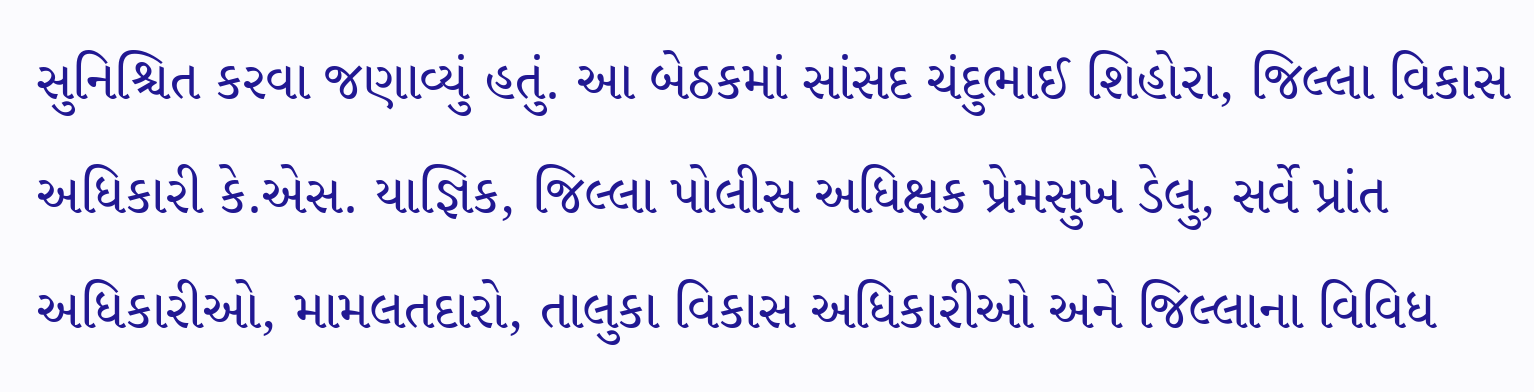સુનિશ્ચિત કરવા જણાવ્યું હતું. આ બેઠકમાં સાંસદ ચંદુભાઈ શિહોરા, જિલ્લા વિકાસ અધિકારી કે.એસ. યાજ્ઞિક, જિલ્લા પોલીસ અધિક્ષક પ્રેમસુખ ડેલુ, સર્વે પ્રાંત અધિકારીઓ, મામલતદારો, તાલુકા વિકાસ અધિકારીઓ અને જિલ્લાના વિવિધ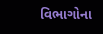વિભાગોના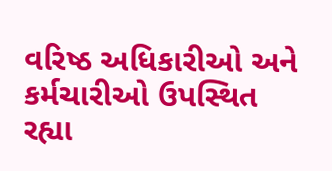વરિષ્ઠ અધિકારીઓ અને કર્મચારીઓ ઉપસ્થિત રહ્યા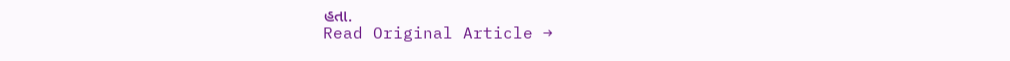હતા.
Read Original Article →